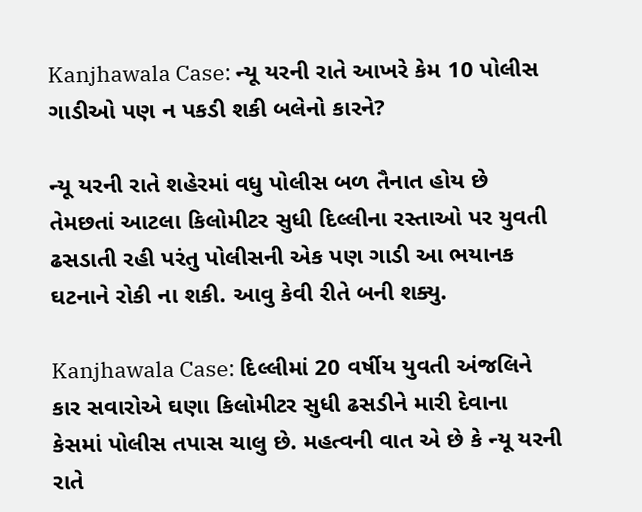Kanjhawala Case: ન્યૂ યરની રાતે આખરે કેમ 10 પોલીસ ગાડીઓ પણ ન પકડી શકી બલેનો કારને?

ન્યૂ યરની રાતે શહેરમાં વધુ પોલીસ બળ તૈનાત હોય છે તેમછતાં આટલા કિલોમીટર સુધી દિલ્લીના રસ્તાઓ પર યુવતી ઢસડાતી રહી પરંતુ પોલીસની એક પણ ગાડી આ ભયાનક ઘટનાને રોકી ના શકી. આવુ કેવી રીતે બની શક્યુ.

Kanjhawala Case: દિલ્લીમાં 20 વર્ષીય યુવતી અંજલિને કાર સવારોએ ઘણા કિલોમીટર સુધી ઢસડીને મારી દેવાના કેસમાં પોલીસ તપાસ ચાલુ છે. મહત્વની વાત એ છે કે ન્યૂ યરની રાતે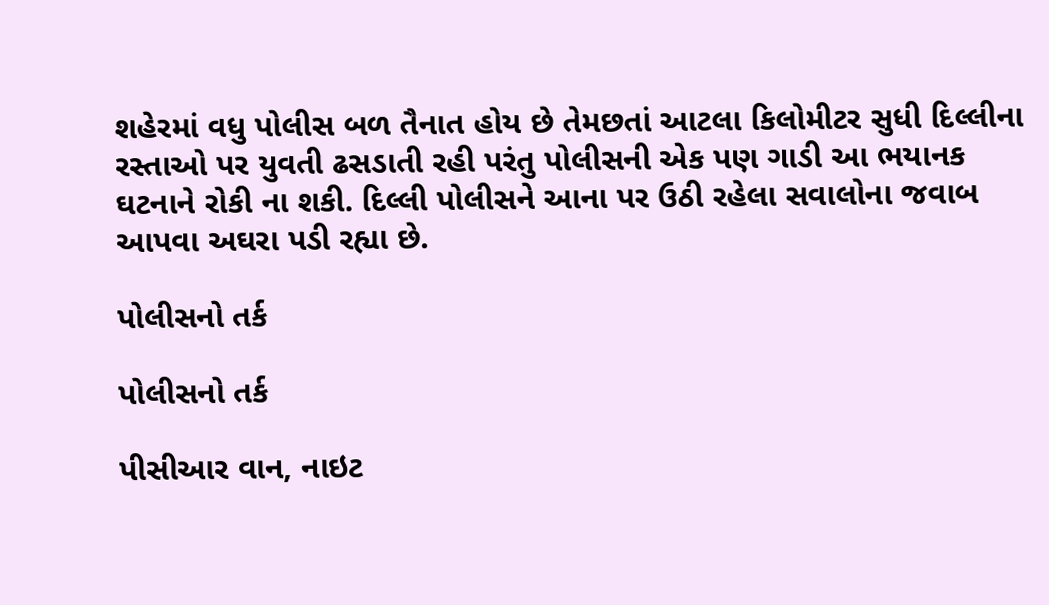શહેરમાં વધુ પોલીસ બળ તૈનાત હોય છે તેમછતાં આટલા કિલોમીટર સુધી દિલ્લીના રસ્તાઓ પર યુવતી ઢસડાતી રહી પરંતુ પોલીસની એક પણ ગાડી આ ભયાનક ઘટનાને રોકી ના શકી. દિલ્લી પોલીસને આના પર ઉઠી રહેલા સવાલોના જવાબ આપવા અઘરા પડી રહ્યા છે.

પોલીસનો તર્ક

પોલીસનો તર્ક

પીસીઆર વાન, નાઇટ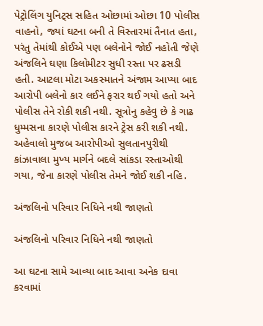પેટ્રોલિંગ યુનિટ્સ સહિત ઓછામાં ઓછા 10 પોલીસ વાહનો, જ્યાં ઘટના બની તે વિસ્તારમાં તૈનાત હતા, પરંતુ તેમાંથી કોઈએ પણ બલેનોને જોઈ નહોતી જેણે અંજલિને ઘણા કિલોમીટર સુધી રસ્તા પર ઢસડી હતી. આટલા મોટા અકસ્માતને અંજામ આપ્યા બાદ આરોપી બલેનો કાર લઈને ફરાર થઈ ગયો હતો અને પોલીસ તેને રોકી શકી નથી. સૂત્રોનુ કહેવુ છે કે ગાઢ ધુમ્મસના કારણે પોલીસ કારને ટ્રેસ કરી શકી નથી. અહેવાલો મુજબ આરોપીઓ સુલતાનપુરીથી કાંઝાવાલા મુખ્ય માર્ગને બદલે સાંકડા રસ્તાઓથી ગયા, જેના કારણે પોલીસ તેમને જોઈ શકી નહિ.

અંજલિનો પરિવાર નિધિને નથી જાણતો

અંજલિનો પરિવાર નિધિને નથી જાણતો

આ ઘટના સામે આવ્યા બાદ આવા અનેક દાવા કરવામાં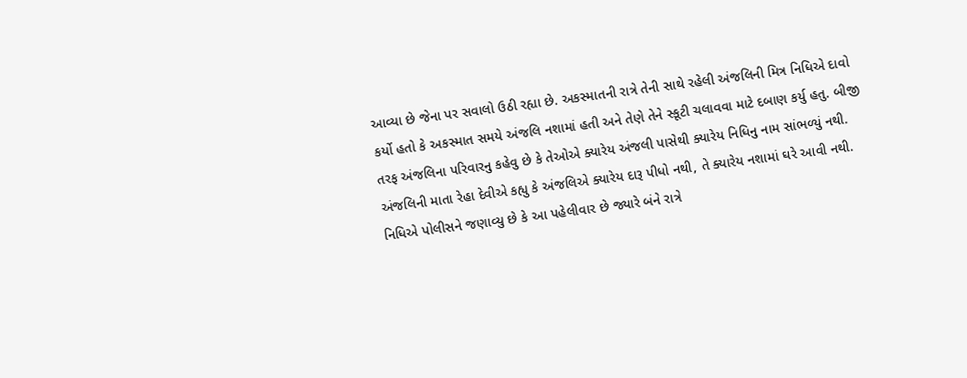આવ્યા છે જેના પર સવાલો ઉઠી રહ્યા છે. અકસ્માતની રાત્રે તેની સાથે રહેલી અંજલિની મિત્ર નિધિએ દાવો કર્યો હતો કે અકસ્માત સમયે અંજલિ નશામાં હતી અને તેણે તેને સ્કૂટી ચલાવવા માટે દબાણ કર્યુ હતુ. બીજી તરફ અંજલિના પરિવારનુ કહેવુ છે કે તેઓએ ક્યારેય અંજલી પાસેથી ક્યારેય નિધિનુ નામ સાંભળ્યું નથી. અંજલિની માતા રેહા દેવીએ કહ્યુ કે અંજલિએ ક્યારેય દારૂ પીધો નથી, તે ક્યારેય નશામાં ઘરે આવી નથી. નિધિએ પોલીસને જણાવ્યુ છે કે આ પહેલીવાર છે જ્યારે બંને રાત્રે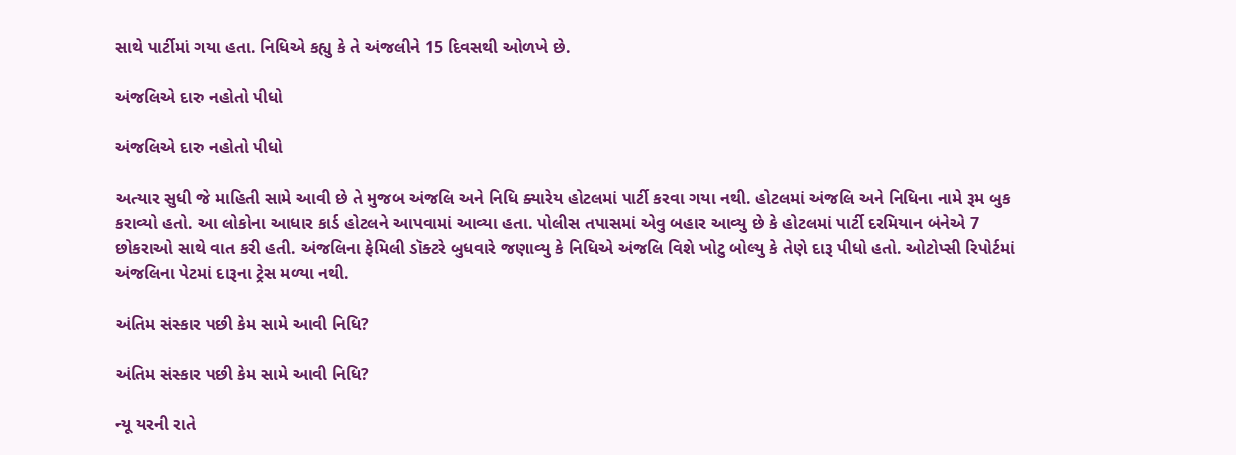સાથે પાર્ટીમાં ગયા હતા. નિધિએ કહ્યુ કે તે અંજલીને 15 દિવસથી ઓળખે છે.

અંજલિએ દારુ નહોતો પીધો

અંજલિએ દારુ નહોતો પીધો

અત્યાર સુધી જે માહિતી સામે આવી છે તે મુજબ અંજલિ અને નિધિ ક્યારેય હોટલમાં પાર્ટી કરવા ગયા નથી. હોટલમાં અંજલિ અને નિધિના નામે રૂમ બુક કરાવ્યો હતો. આ લોકોના આધાર કાર્ડ હોટલને આપવામાં આવ્યા હતા. પોલીસ તપાસમાં એવુ બહાર આવ્યુ છે કે હોટલમાં પાર્ટી દરમિયાન બંનેએ 7 છોકરાઓ સાથે વાત કરી હતી. અંજલિના ફેમિલી ડૉક્ટરે બુધવારે જણાવ્યુ કે નિધિએ અંજલિ વિશે ખોટુ બોલ્યુ કે તેણે દારૂ પીધો હતો. ઓટોપ્સી રિપોર્ટમાં અંજલિના પેટમાં દારૂના ટ્રેસ મળ્યા નથી.

અંતિમ સંસ્કાર પછી કેમ સામે આવી નિધિ?

અંતિમ સંસ્કાર પછી કેમ સામે આવી નિધિ?

ન્યૂ યરની રાતે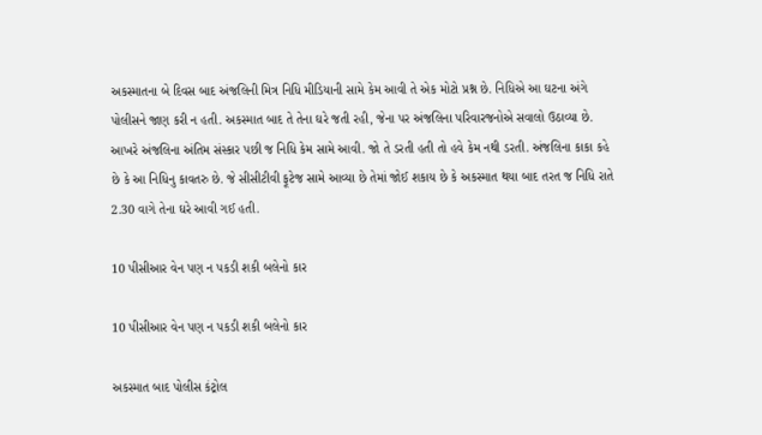અકસ્માતના બે દિવસ બાદ અંજલિની મિત્ર નિધિ મીડિયાની સામે કેમ આવી તે એક મોટો પ્રશ્ન છે. નિધિએ આ ઘટના અંગે પોલીસને જાણ કરી ન હતી. અકસ્માત બાદ તે તેના ઘરે જતી રહી, જેના પર અંજલિના પરિવારજનોએ સવાલો ઉઠાવ્યા છે. આખરે અંજલિના અંતિમ સંસ્કાર પછી જ નિધિ કેમ સામે આવી. જો તે ડરતી હતી તો હવે કેમ નથી ડરતી. અંજલિના કાકા કહે છે કે આ નિધિનુ કાવતરુ છે. જે સીસીટીવી ફૂટેજ સામે આવ્યા છે તેમાં જોઈ શકાય છે કે અકસ્માત થયા બાદ તરત જ નિધિ રાતે 2.30 વાગે તેના ઘરે આવી ગઈ હતી.

10 પીસીઆર વેન પણ ન પકડી શકી બલેનો કાર

10 પીસીઆર વેન પણ ન પકડી શકી બલેનો કાર

અકસ્માત બાદ પોલીસ કંટ્રોલ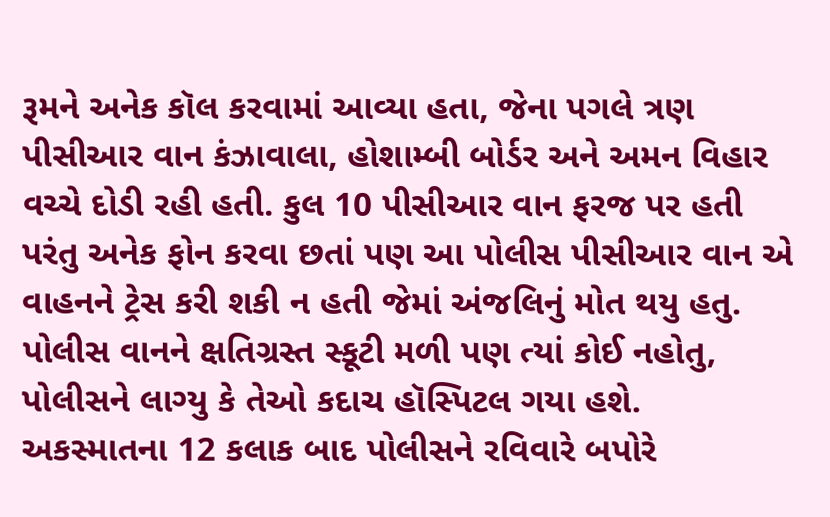રૂમને અનેક કૉલ કરવામાં આવ્યા હતા, જેના પગલે ત્રણ પીસીઆર વાન કંઝાવાલા, હોશામ્બી બોર્ડર અને અમન વિહાર વચ્ચે દોડી રહી હતી. કુલ 10 પીસીઆર વાન ફરજ પર હતી પરંતુ અનેક ફોન કરવા છતાં પણ આ પોલીસ પીસીઆર વાન એ વાહનને ટ્રેસ કરી શકી ન હતી જેમાં અંજલિનું મોત થયુ હતુ. પોલીસ વાનને ક્ષતિગ્રસ્ત સ્કૂટી મળી પણ ત્યાં કોઈ નહોતુ, પોલીસને લાગ્યુ કે તેઓ કદાચ હૉસ્પિટલ ગયા હશે. અકસ્માતના 12 કલાક બાદ પોલીસને રવિવારે બપોરે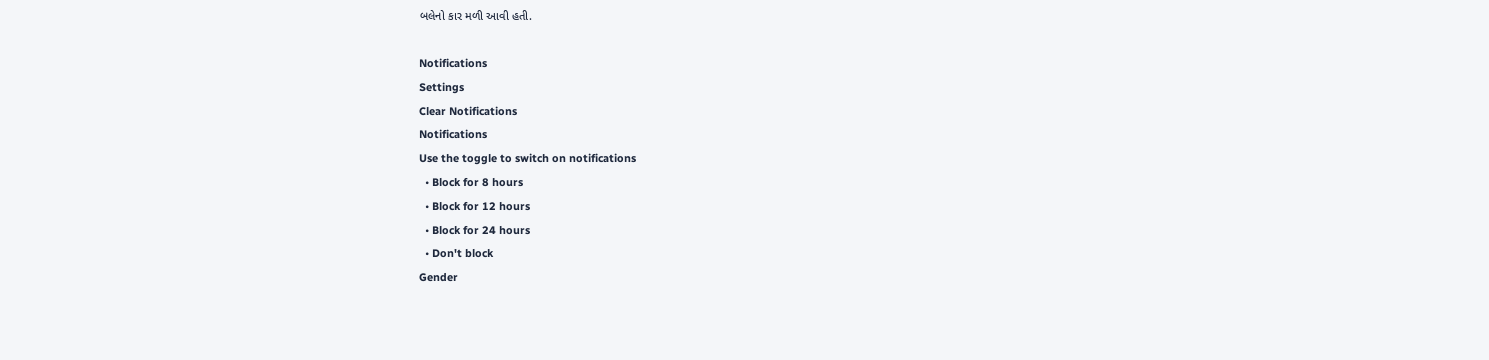બલેનો કાર મળી આવી હતી.

Notifications
Settings
Clear Notifications
Notifications
Use the toggle to switch on notifications
  • Block for 8 hours
  • Block for 12 hours
  • Block for 24 hours
  • Don't block
Gender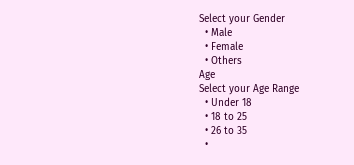Select your Gender
  • Male
  • Female
  • Others
Age
Select your Age Range
  • Under 18
  • 18 to 25
  • 26 to 35
  •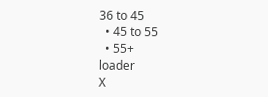36 to 45
  • 45 to 55
  • 55+
loader
X